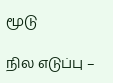மூடு

நில எடுப்பு –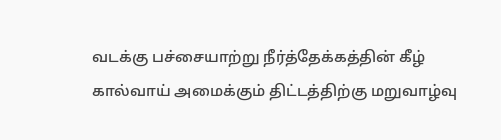வடக்கு பச்சையாற்று நீர்த்தேக்கத்தின் கீழ் கால்வாய் அமைக்கும் திட்டத்திற்கு மறுவாழ்வு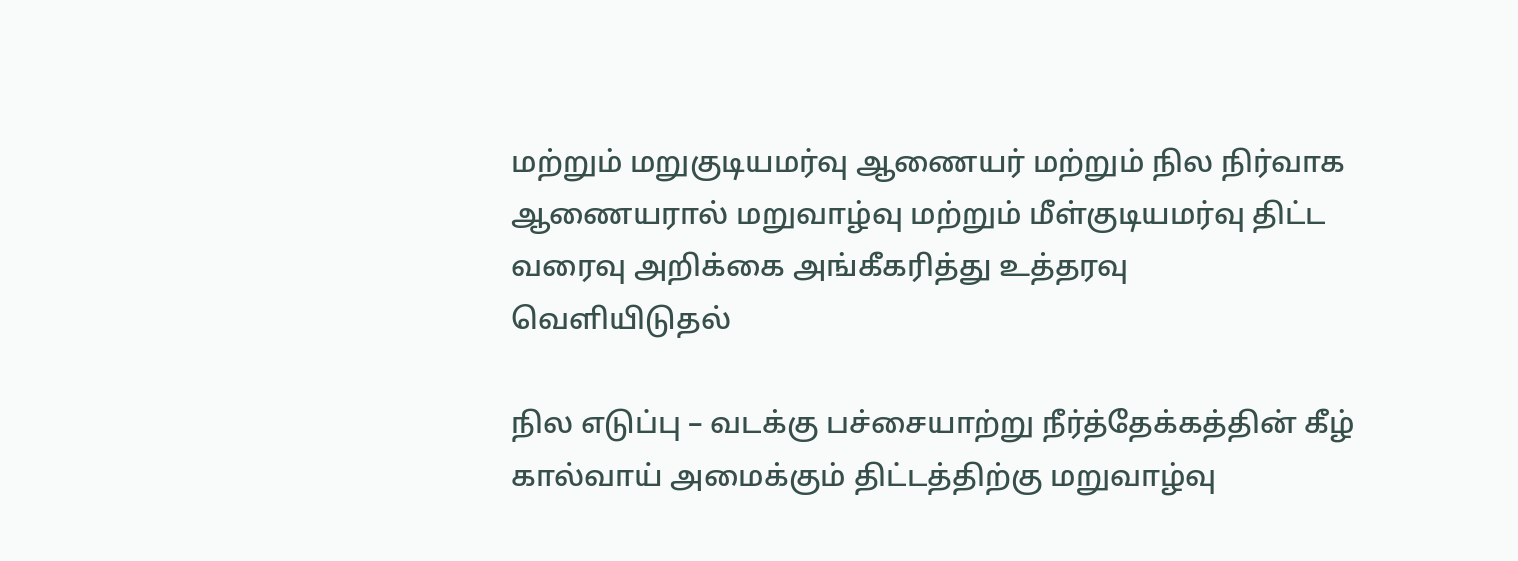மற்றும் மறுகுடியமர்வு ஆணையர் மற்றும் நில நிர்வாக ஆணையரால் மறுவாழ்வு மற்றும் மீள்குடியமர்வு திட்ட வரைவு அறிக்கை அங்கீகரித்து உத்தரவு வெளியிடுதல்

நில எடுப்பு – வடக்கு பச்சையாற்று நீர்த்தேக்கத்தின் கீழ் கால்வாய் அமைக்கும் திட்டத்திற்கு மறுவாழ்வு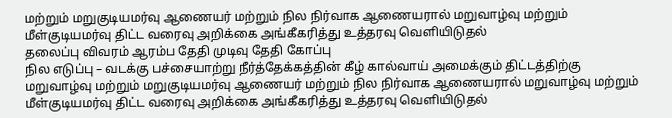மற்றும் மறுகுடியமர்வு ஆணையர் மற்றும் நில நிர்வாக ஆணையரால் மறுவாழ்வு மற்றும் மீள்குடியமர்வு திட்ட வரைவு அறிக்கை அங்கீகரித்து உத்தரவு வெளியிடுதல்
தலைப்பு விவரம் ஆரம்ப தேதி முடிவு தேதி கோப்பு
நில எடுப்பு – வடக்கு பச்சையாற்று நீர்த்தேக்கத்தின் கீழ் கால்வாய் அமைக்கும் திட்டத்திற்கு மறுவாழ்வு மற்றும் மறுகுடியமர்வு ஆணையர் மற்றும் நில நிர்வாக ஆணையரால் மறுவாழ்வு மற்றும் மீள்குடியமர்வு திட்ட வரைவு அறிக்கை அங்கீகரித்து உத்தரவு வெளியிடுதல்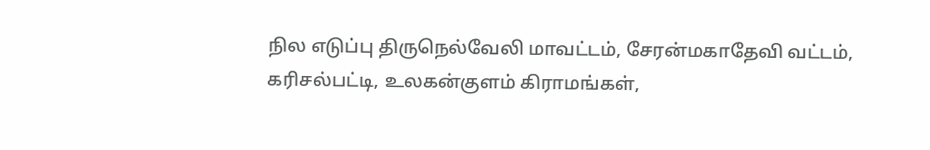நில எடுப்பு திருநெல்வேலி மாவட்டம், சேரன்மகாதேவி வட்டம், கரிசல்பட்டி, உலகன்குளம் கிராமங்கள்,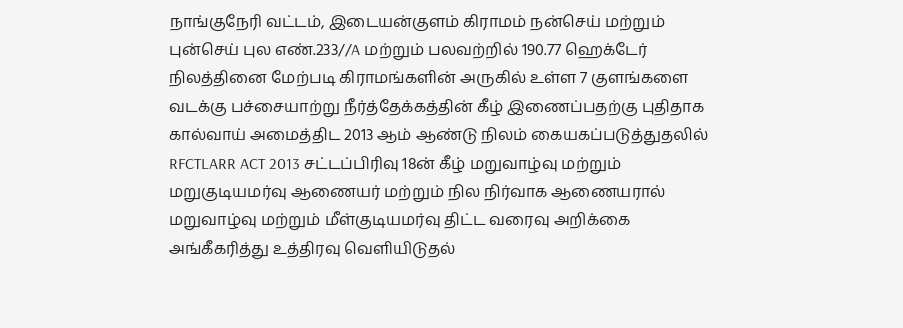நாங்குநேரி வட்டம், இடையன்குளம் கிராமம் நன்செய் மற்றும் புன்செய் புல எண்.233//A மற்றும் பலவற்றில் 190.77 ஹெக்டேர் நிலத்தினை மேற்படி கிராமங்களின் அருகில் உள்ள 7 குளங்களை வடக்கு பச்சையாற்று நீர்த்தேக்கத்தின் கீழ் இணைப்பதற்கு புதிதாக கால்வாய் அமைத்திட 2013 ஆம் ஆண்டு நிலம் கையகப்படுத்துதலில் RFCTLARR ACT 2013 சட்டப்பிரிவு 18ன் கீழ் மறுவாழ்வு மற்றும் மறுகுடியமர்வு ஆணையர் மற்றும் நில நிர்வாக ஆணையரால் மறுவாழ்வு மற்றும் மீள்குடியமர்வு திட்ட வரைவு அறிக்கை அங்கீகரித்து உத்திரவு வெளியிடுதல்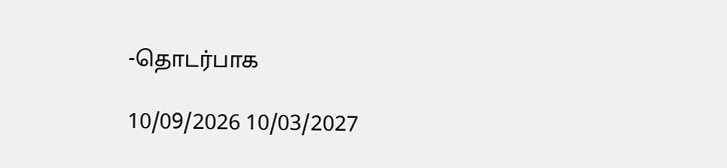-தொடர்பாக

10/09/2026 10/03/2027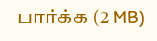பார்க்க (2 MB)